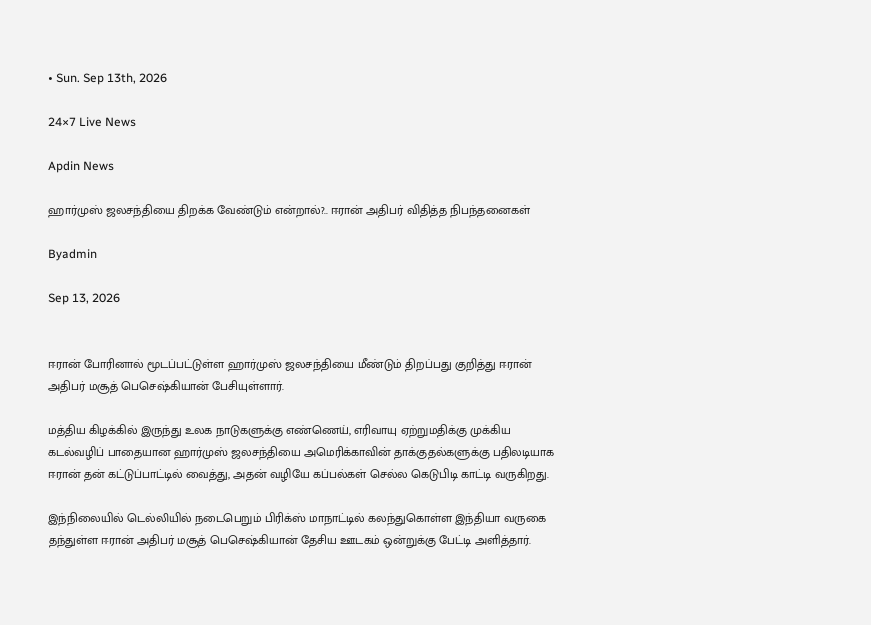• Sun. Sep 13th, 2026

24×7 Live News

Apdin News

ஹார்முஸ் ஜலசந்தியை திறக்க வேண்டும் என்றால்?.. ஈரான் அதிபர் விதித்த நிபந்தனைகள்

Byadmin

Sep 13, 2026


ஈரான் போரினால் மூடப்பட்டுள்ள ஹார்முஸ் ஜலசந்தியை மீண்டும் திறப்பது குறித்து ஈரான் அதிபர் மசூத் பெசெஷ்கியான் பேசியுள்ளார்.

மத்திய கிழக்கில் இருந்து உலக நாடுகளுக்கு எண்ணெய், எரிவாயு ஏற்றுமதிக்கு முக்கிய கடல்வழிப் பாதையான ஹார்முஸ் ஜலசந்தியை அமெரிக்காவின் தாக்குதல்களுக்கு பதிலடியாக ஈரான் தன் கட்டுப்பாட்டில் வைத்து, அதன் வழியே கப்பல்கள் செல்ல கெடுபிடி காட்டி வருகிறது.

இந்நிலையில் டெல்லியில் நடைபெறும் பிரிக்ஸ் மாநாட்டில் கலந்துகொள்ள இந்தியா வருகை தந்துள்ள ஈரான் அதிபர் மசூத் பெசெஷ்கியான் தேசிய ஊடகம் ஒன்றுக்கு பேட்டி அளித்தார்.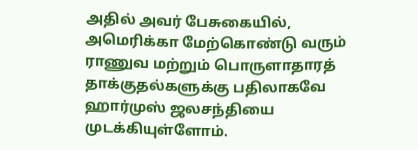அதில் அவர் பேசுகையில், அமெரிக்கா மேற்கொண்டு வரும் ராணுவ மற்றும் பொருளாதாரத் தாக்குதல்களுக்கு பதிலாகவே ஹார்முஸ் ஜலசந்தியை முடக்கியுள்ளோம்.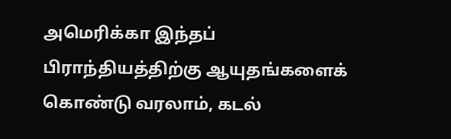அமெரிக்கா இந்தப் பிராந்தியத்திற்கு ஆயுதங்களைக் கொண்டு வரலாம், கடல்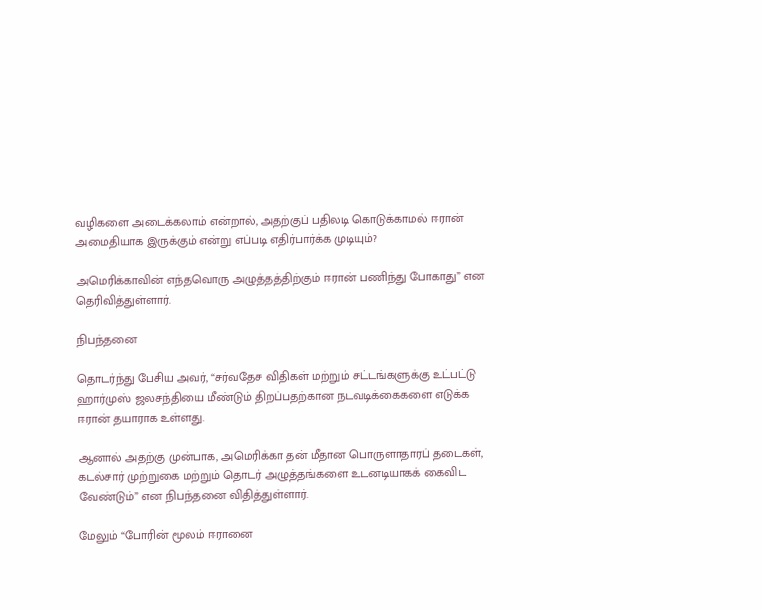வழிகளை அடைக்கலாம் என்றால், அதற்குப் பதிலடி கொடுக்காமல் ஈரான் அமைதியாக இருக்கும் என்று எப்படி எதிர்பார்க்க முடியும்?

அமெரிக்காவின் எந்தவொரு அழுத்தத்திற்கும் ஈரான் பணிந்து போகாது” என தெரிவித்துள்ளார்.

நிபந்தனை

தொடர்ந்து பேசிய அவர், “சர்வதேச விதிகள் மற்றும் சட்டங்களுக்கு உட்பட்டு ஹார்முஸ் ஜலசந்தியை மீண்டும் திறப்பதற்கான நடவடிக்கைகளை எடுக்க ஈரான் தயாராக உள்ளது.

ஆனால் அதற்கு முன்பாக, அமெரிக்கா தன் மீதான பொருளாதாரப் தடைகள், கடல்சார் முற்றுகை மற்றும் தொடர் அழுத்தங்களை உடனடியாகக் கைவிட வேண்டும்” என நிபந்தனை விதித்துள்ளார்.

மேலும் “போரின் மூலம் ஈரானை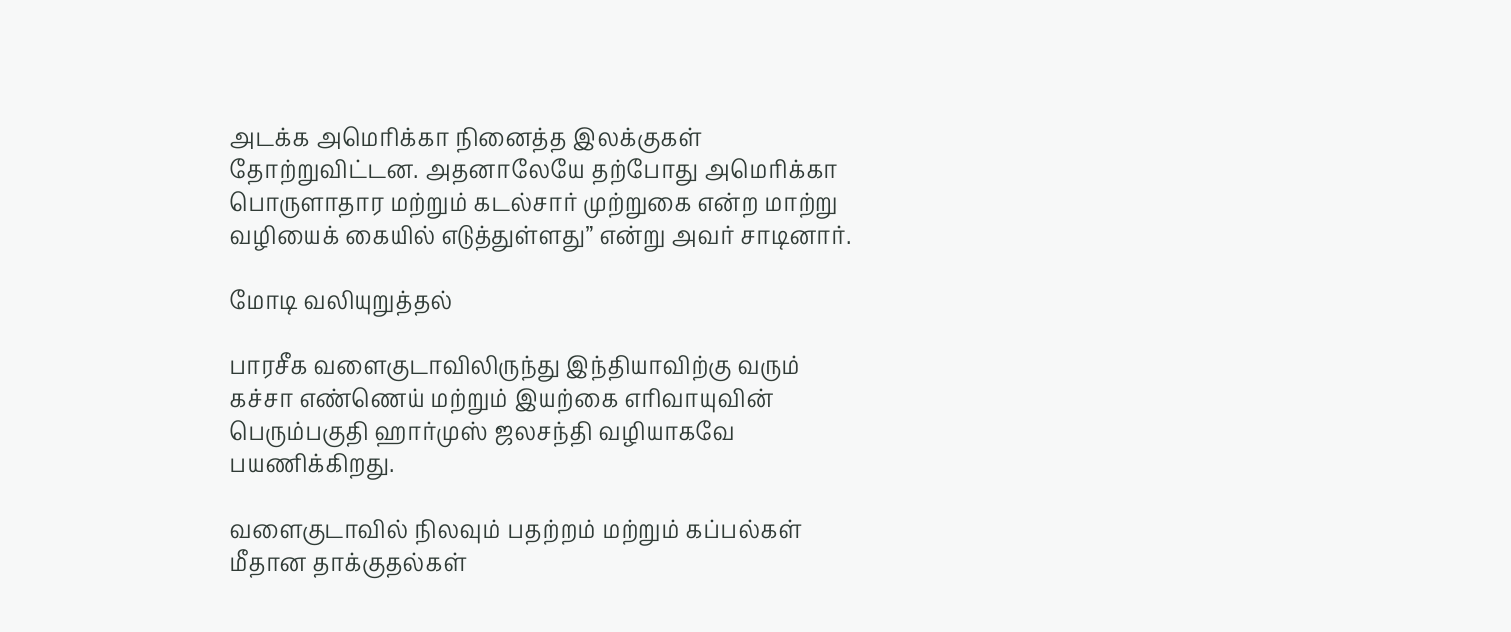அடக்க அமெரிக்கா நினைத்த இலக்குகள் தோற்றுவிட்டன. அதனாலேயே தற்போது அமெரிக்கா பொருளாதார மற்றும் கடல்சார் முற்றுகை என்ற மாற்று வழியைக் கையில் எடுத்துள்ளது” என்று அவர் சாடினார்.

மோடி வலியுறுத்தல்

பாரசீக வளைகுடாவிலிருந்து இந்தியாவிற்கு வரும் கச்சா எண்ணெய் மற்றும் இயற்கை எரிவாயுவின் பெரும்பகுதி ஹார்முஸ் ஜலசந்தி வழியாகவே பயணிக்கிறது.

வளைகுடாவில் நிலவும் பதற்றம் மற்றும் கப்பல்கள் மீதான தாக்குதல்கள்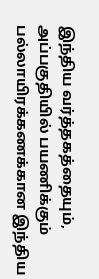இந்திய வர்த்தகத்தையும், அப்பகுதியில் பயணிக்கும் பல்லாயிரக்கணக்கான இந்திய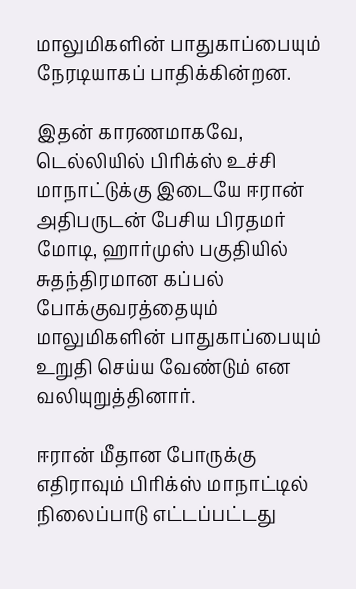மாலுமிகளின் பாதுகாப்பையும் நேரடியாகப் பாதிக்கின்றன.

இதன் காரணமாகவே, டெல்லியில் பிரிக்ஸ் உச்சி மாநாட்டுக்கு இடையே ஈரான் அதிபருடன் பேசிய பிரதமர் மோடி, ஹார்முஸ் பகுதியில் சுதந்திரமான கப்பல் போக்குவரத்தையும் மாலுமிகளின் பாதுகாப்பையும் உறுதி செய்ய வேண்டும் என வலியுறுத்தினார்.

ஈரான் மீதான போருக்கு எதிராவும் பிரிக்ஸ் மாநாட்டில் நிலைப்பாடு எட்டப்பட்டது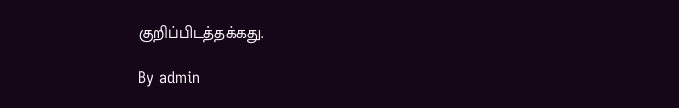குறிப்பிடத்தக்கது.

By admin